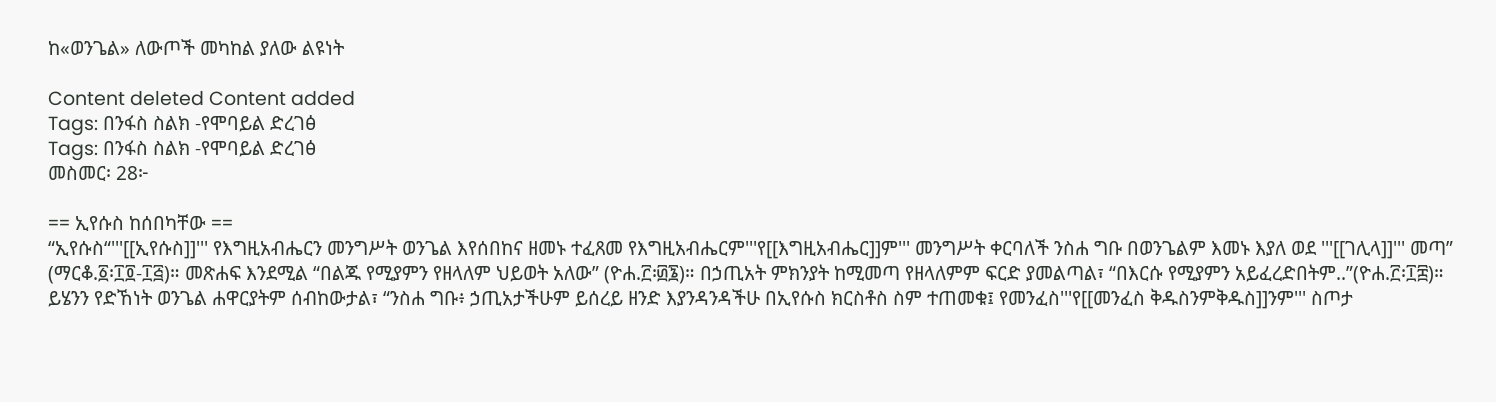ከ«ወንጌል» ለውጦች መካከል ያለው ልዩነት

Content deleted Content added
Tags: በንፋስ ስልክ -የሞባይል ድረገፅ
Tags: በንፋስ ስልክ -የሞባይል ድረገፅ
መስመር፡ 28፦

== ኢየሱስ ከሰበካቸው ==
“ኢየሱስ“'''[[ኢየሱስ]]''' የእግዚአብሔርን መንግሥት ወንጌል እየሰበከና ዘመኑ ተፈጸመ የእግዚአብሔርም'''የ[[እግዚአብሔር]]ም''' መንግሥት ቀርባለች ንስሐ ግቡ በወንጌልም እመኑ እያለ ወደ '''[[ገሊላ]]''' መጣ” (ማርቆ.፩፡፲፬-፲፭)። መጽሐፍ እንደሚል “በልጁ የሚያምን የዘላለም ህይወት አለው” (ዮሐ.፫፡፴፮)። በኃጢአት ምክንያት ከሚመጣ የዘላለምም ፍርድ ያመልጣል፣ “በእርሱ የሚያምን አይፈረድበትም..”(ዮሐ.፫፡፲፰)። ይሄንን የድኸነት ወንጌል ሐዋርያትም ሰብከውታል፣ “ንስሐ ግቡ፥ ኃጢአታችሁም ይሰረይ ዘንድ እያንዳንዳችሁ በኢየሱስ ክርስቶስ ስም ተጠመቁ፤ የመንፈስ'''የ[[መንፈስ ቅዱስንምቅዱስ]]ንም''' ስጦታ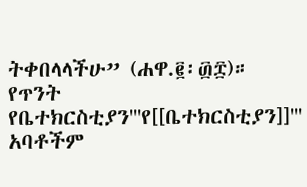ትቀበላላችሁ” (ሐዋ.፪፡፴፰)። የጥንት የቤተክርስቲያን'''የ[[ቤተክርስቲያን]]''' አባቶችም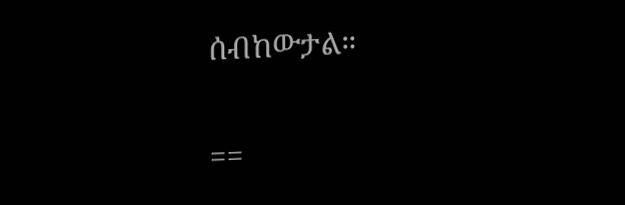ሰብከውታል።

==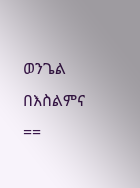ወንጌል በእስልምና ==